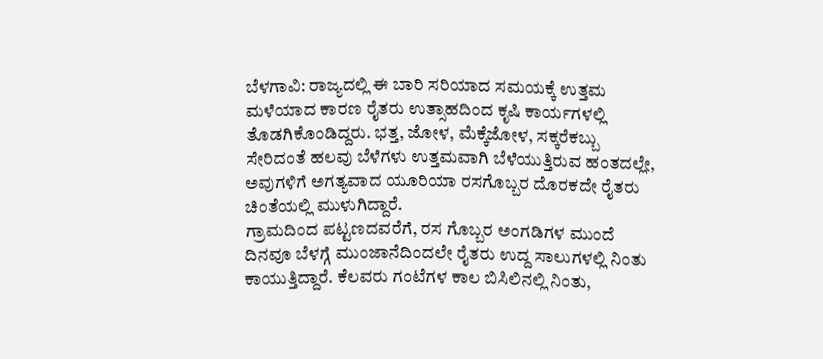ಬೆಳಗಾವಿ: ರಾಜ್ಯದಲ್ಲಿ ಈ ಬಾರಿ ಸರಿಯಾದ ಸಮಯಕ್ಕೆ ಉತ್ತಮ ಮಳೆಯಾದ ಕಾರಣ ರೈತರು ಉತ್ಸಾಹದಿಂದ ಕೃಷಿ ಕಾರ್ಯಗಳಲ್ಲಿ ತೊಡಗಿಕೊಂಡಿದ್ದರು. ಭತ್ತ, ಜೋಳ, ಮೆಕ್ಕೆಜೋಳ, ಸಕ್ಕರೆಕಬ್ಬು ಸೇರಿದಂತೆ ಹಲವು ಬೆಳೆಗಳು ಉತ್ತಮವಾಗಿ ಬೆಳೆಯುತ್ತಿರುವ ಹಂತದಲ್ಲೇ, ಅವುಗಳಿಗೆ ಅಗತ್ಯವಾದ ಯೂರಿಯಾ ರಸಗೊಬ್ಬರ ದೊರಕದೇ ರೈತರು ಚಿಂತೆಯಲ್ಲಿ ಮುಳುಗಿದ್ದಾರೆ.
ಗ್ರಾಮದಿಂದ ಪಟ್ಟಣದವರೆಗೆ, ರಸ ಗೊಬ್ಬರ ಅಂಗಡಿಗಳ ಮುಂದೆ ದಿನವೂ ಬೆಳಗ್ಗೆ ಮುಂಜಾನೆದಿಂದಲೇ ರೈತರು ಉದ್ದ ಸಾಲುಗಳಲ್ಲಿ ನಿಂತು ಕಾಯುತ್ತಿದ್ದಾರೆ. ಕೆಲವರು ಗಂಟೆಗಳ ಕಾಲ ಬಿಸಿಲಿನಲ್ಲಿ ನಿಂತು,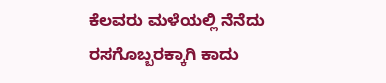ಕೆಲವರು ಮಳೆಯಲ್ಲಿ ನೆನೆದು ರಸಗೊಬ್ಬರಕ್ಕಾಗಿ ಕಾದು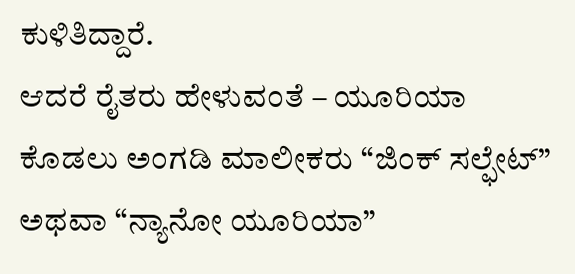ಕುಳಿತಿದ್ದಾರೆ.
ಆದರೆ ರೈತರು ಹೇಳುವಂತೆ – ಯೂರಿಯಾ ಕೊಡಲು ಅಂಗಡಿ ಮಾಲೀಕರು “ಜಿಂಕ್ ಸಲ್ಫೇಟ್” ಅಥವಾ “ನ್ಯಾನೋ ಯೂರಿಯಾ”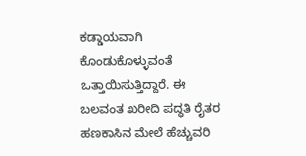ಕಡ್ಡಾಯವಾಗಿ ಕೊಂಡುಕೊಳ್ಳುವಂತೆ ಒತ್ತಾಯಿಸುತ್ತಿದ್ದಾರೆ. ಈ ಬಲವಂತ ಖರೀದಿ ಪದ್ಧತಿ ರೈತರ ಹಣಕಾಸಿನ ಮೇಲೆ ಹೆಚ್ಚುವರಿ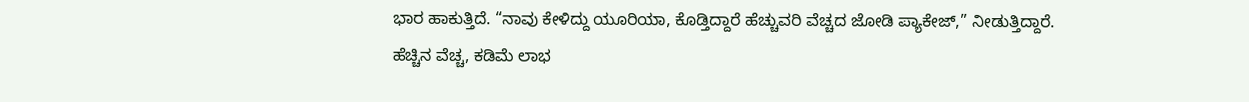ಭಾರ ಹಾಕುತ್ತಿದೆ. “ನಾವು ಕೇಳಿದ್ದು ಯೂರಿಯಾ, ಕೊಡ್ತಿದ್ದಾರೆ ಹೆಚ್ಚುವರಿ ವೆಚ್ಚದ ಜೋಡಿ ಪ್ಯಾಕೇಜ್,” ನೀಡುತ್ತಿದ್ದಾರೆ.
ಹೆಚ್ಚಿನ ವೆಚ್ಚ, ಕಡಿಮೆ ಲಾಭ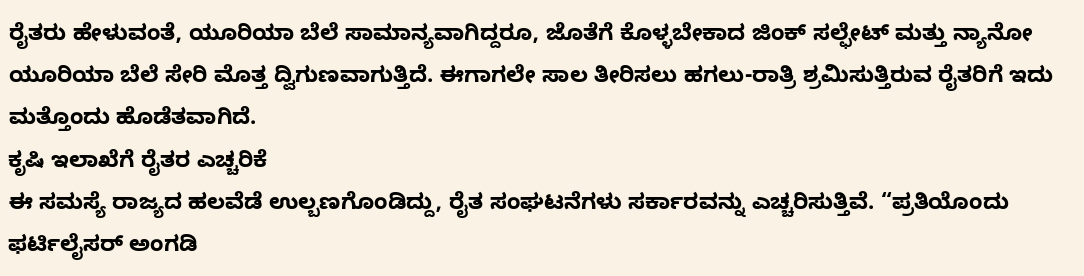ರೈತರು ಹೇಳುವಂತೆ, ಯೂರಿಯಾ ಬೆಲೆ ಸಾಮಾನ್ಯವಾಗಿದ್ದರೂ, ಜೊತೆಗೆ ಕೊಳ್ಳಬೇಕಾದ ಜಿಂಕ್ ಸಲ್ಫೇಟ್ ಮತ್ತು ನ್ಯಾನೋ ಯೂರಿಯಾ ಬೆಲೆ ಸೇರಿ ಮೊತ್ತ ದ್ವಿಗುಣವಾಗುತ್ತಿದೆ. ಈಗಾಗಲೇ ಸಾಲ ತೀರಿಸಲು ಹಗಲು-ರಾತ್ರಿ ಶ್ರಮಿಸುತ್ತಿರುವ ರೈತರಿಗೆ ಇದು ಮತ್ತೊಂದು ಹೊಡೆತವಾಗಿದೆ.
ಕೃಷಿ ಇಲಾಖೆಗೆ ರೈತರ ಎಚ್ಚರಿಕೆ
ಈ ಸಮಸ್ಯೆ ರಾಜ್ಯದ ಹಲವೆಡೆ ಉಲ್ಬಣಗೊಂಡಿದ್ದು, ರೈತ ಸಂಘಟನೆಗಳು ಸರ್ಕಾರವನ್ನು ಎಚ್ಚರಿಸುತ್ತಿವೆ. “ಪ್ರತಿಯೊಂದು ಫರ್ಟಿಲೈಸರ್ ಅಂಗಡಿ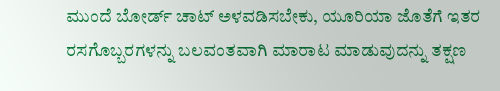ಮುಂದೆ ಬೋರ್ಡ್ ಚಾಟ್ ಅಳವಡಿಸಬೇಕು, ಯೂರಿಯಾ ಜೊತೆಗೆ ಇತರ ರಸಗೊಬ್ಬರಗಳನ್ನು ಬಲವಂತವಾಗಿ ಮಾರಾಟ ಮಾಡುವುದನ್ನು ತಕ್ಷಣ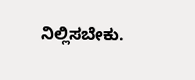ನಿಲ್ಲಿಸಬೇಕು.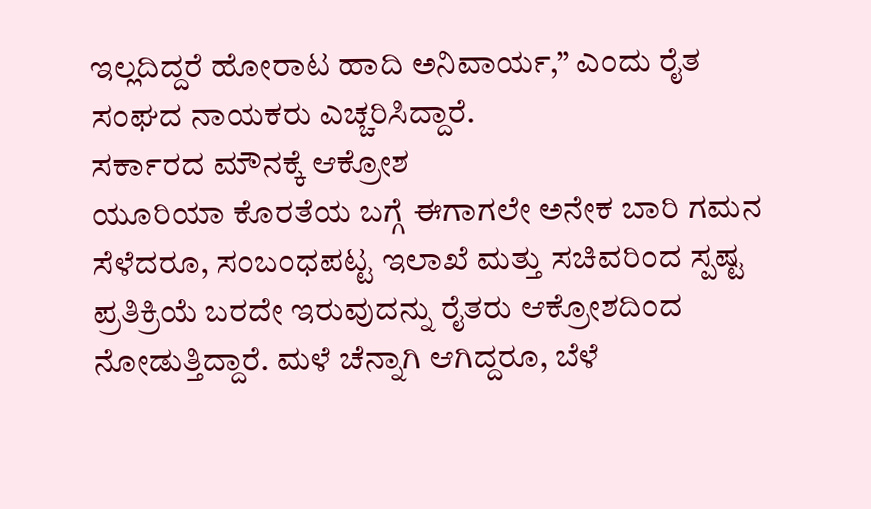ಇಲ್ಲದಿದ್ದರೆ ಹೋರಾಟ ಹಾದಿ ಅನಿವಾರ್ಯ,” ಎಂದು ರೈತ ಸಂಘದ ನಾಯಕರು ಎಚ್ಚರಿಸಿದ್ದಾರೆ.
ಸರ್ಕಾರದ ಮೌನಕ್ಕೆ ಆಕ್ರೋಶ
ಯೂರಿಯಾ ಕೊರತೆಯ ಬಗ್ಗೆ ಈಗಾಗಲೇ ಅನೇಕ ಬಾರಿ ಗಮನ ಸೆಳೆದರೂ, ಸಂಬಂಧಪಟ್ಟ ಇಲಾಖೆ ಮತ್ತು ಸಚಿವರಿಂದ ಸ್ಪಷ್ಟ ಪ್ರತಿಕ್ರಿಯೆ ಬರದೇ ಇರುವುದನ್ನು ರೈತರು ಆಕ್ರೋಶದಿಂದ ನೋಡುತ್ತಿದ್ದಾರೆ. ಮಳೆ ಚೆನ್ನಾಗಿ ಆಗಿದ್ದರೂ, ಬೆಳೆ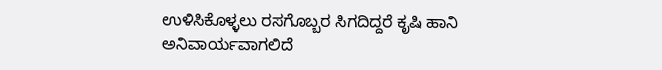ಉಳಿಸಿಕೊಳ್ಳಲು ರಸಗೊಬ್ಬರ ಸಿಗದಿದ್ದರೆ ಕೃಷಿ ಹಾನಿ ಅನಿವಾರ್ಯವಾಗಲಿದೆ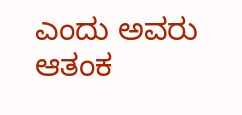ಎಂದು ಅವರು ಆತಂಕ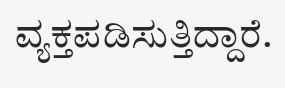ವ್ಯಕ್ತಪಡಿಸುತ್ತಿದ್ದಾರೆ.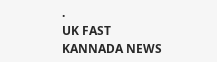.
UK FAST KANNADA NEWS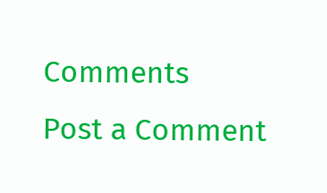Comments
Post a Comment